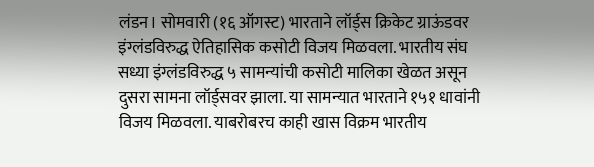लंडन। सोमवारी (१६ ऑगस्ट) भारताने लॉर्ड्स क्रिकेट ग्राऊंडवर इंग्लंडविरुद्ध ऐतिहासिक कसोटी विजय मिळवला. भारतीय संघ सध्या इंग्लंडविरुद्ध ५ सामन्यांची कसोटी मालिका खेळत असून दुसरा सामना लॉर्ड्सवर झाला. या सामन्यात भारताने १५१ धावांनी विजय मिळवला. याबरोबरच काही खास विक्रम भारतीय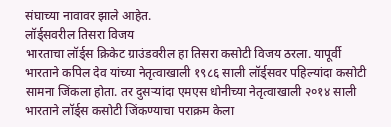संघाच्या नावावर झाले आहेत.
लॉर्ड्सवरील तिसरा विजय
भारताचा लॉर्ड्स क्रिकेट ग्राउंडवरील हा तिसरा कसोटी विजय ठरला. यापूर्वी भारताने कपिल देव यांच्या नेतृत्वाखाली १९८६ साली लॉर्ड्सवर पहिल्यांदा कसोटी सामना जिंकला होता. तर दुसऱ्यांदा एमएस धोनीच्या नेतृत्वाखाली २०१४ साली भारताने लॉर्ड्स कसोटी जिंकण्याचा पराक्रम केला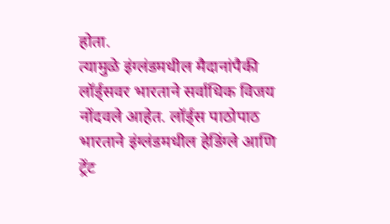होता.
त्यामुळे इंग्लंडमधील मैदानांपैकी लॉर्ड्सवर भारताने सर्वाधिक विजय नोंदवले आहेत. लॉर्ड्स पाठोपाठ भारताने इंग्लंडमधील हेडिंग्ले आणि ट्रेंट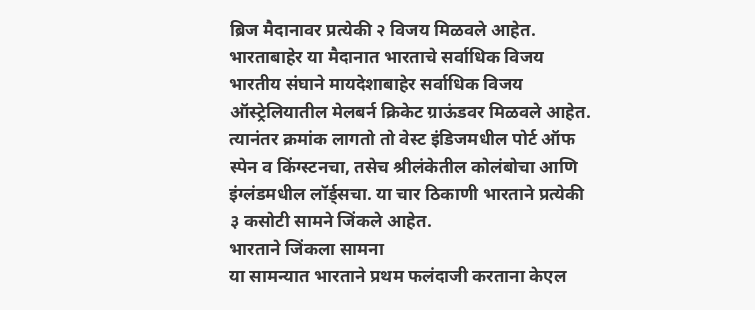ब्रिज मैदानावर प्रत्येकी २ विजय मिळवले आहेत.
भारताबाहेर या मैदानात भारताचे सर्वाधिक विजय
भारतीय संघाने मायदेशाबाहेर सर्वाधिक विजय ऑस्ट्रेलियातील मेलबर्न क्रिकेट ग्राऊंडवर मिळवले आहेत. त्यानंतर क्रमांक लागतो तो वेस्ट इंडिजमधील पोर्ट ऑफ स्पेन व किंग्स्टनचा, तसेच श्रीलंकेतील कोलंबोचा आणि इंग्लंडमधील लॉर्ड्सचा. या चार ठिकाणी भारताने प्रत्येकी ३ कसोटी सामने जिंकले आहेत.
भारताने जिंकला सामना
या सामन्यात भारताने प्रथम फलंदाजी करताना केएल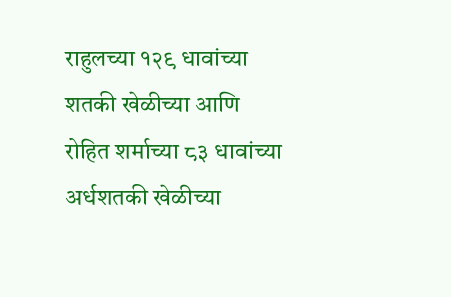राहुलच्या १२९ धावांच्या शतकी खेळीच्या आणि रोहित शर्माच्या ८३ धावांच्या अर्धशतकी खेळीच्या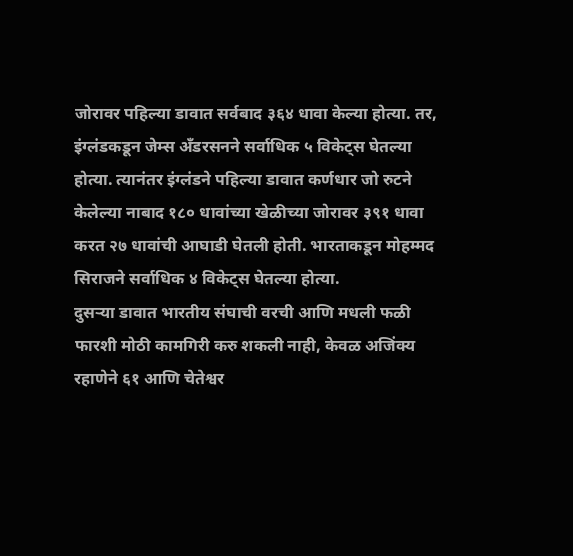जोरावर पहिल्या डावात सर्वबाद ३६४ धावा केल्या होत्या. तर, इंग्लंडकडून जेम्स अँडरसनने सर्वाधिक ५ विकेट्स घेतल्या होत्या. त्यानंतर इंग्लंडने पहिल्या डावात कर्णधार जो रुटने केलेल्या नाबाद १८० धावांच्या खेळीच्या जोरावर ३९१ धावा करत २७ धावांची आघाडी घेतली होती. भारताकडून मोहम्मद सिराजने सर्वाधिक ४ विकेट्स घेतल्या होत्या.
दुसऱ्या डावात भारतीय संघाची वरची आणि मधली फळी फारशी मोठी कामगिरी करु शकली नाही, केवळ अजिंक्य रहाणेने ६१ आणि चेतेश्वर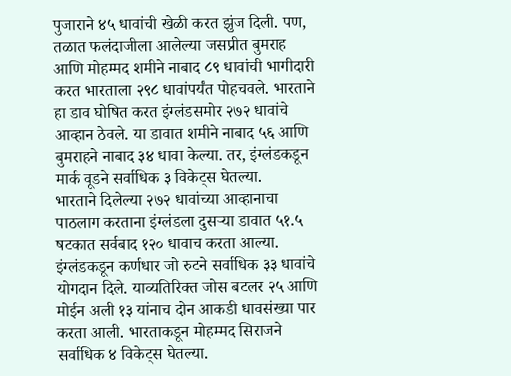पुजाराने ४५ धावांची खेळी करत झुंज दिली. पण, तळात फलंदाजीला आलेल्या जसप्रीत बुमराह आणि मोहम्मद शमीने नाबाद ८९ धावांची भागीदारी करत भारताला २९८ धावांपर्यंत पोहचवले. भारताने हा डाव घोषित करत इंग्लंडसमोर २७२ धावांचे आव्हान ठेवले. या डावात शमीने नाबाद ५६ आणि बुमराहने नाबाद ३४ धावा केल्या. तर, इंग्लंडकडून मार्क वूडने सर्वाधिक ३ विकेट्स घेतल्या.
भारताने दिलेल्या २७२ धावांच्या आव्हानाचा पाठलाग करताना इंग्लंडला दुसऱ्या डावात ५१.५ षटकात सर्वबाद १२० धावाच करता आल्या. इंग्लंडकडून कर्णधार जो रुटने सर्वाधिक ३३ धावांचे योगदान दिले. याव्यतिरिक्त जोस बटलर २५ आणि मोईन अली १३ यांनाच दोन आकडी धावसंख्या पार करता आली. भारताकडून मोहम्मद सिराजने सर्वाधिक ४ विकेट्स घेतल्या.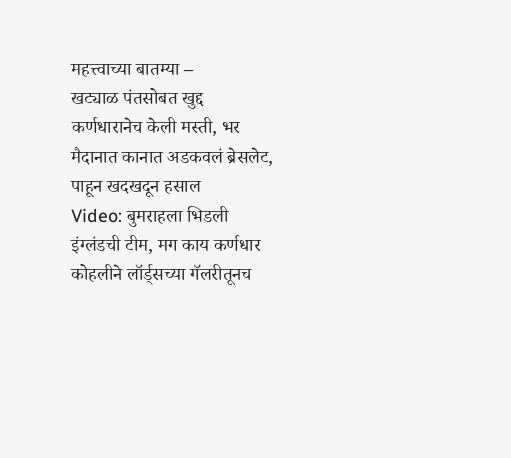महत्त्वाच्या बातम्या –
खट्याळ पंतसोबत खुद्द कर्णधारानेच केली मस्ती, भर मैदानात कानात अडकवलं ब्रेसलेट, पाहून खदखदून हसाल
Video: बुमराहला भिडली इंग्लंडची टीम, मग काय कर्णधार कोहलीने लॉर्ड्सच्या गॅलरीतूनच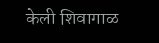केली शिवागाळ